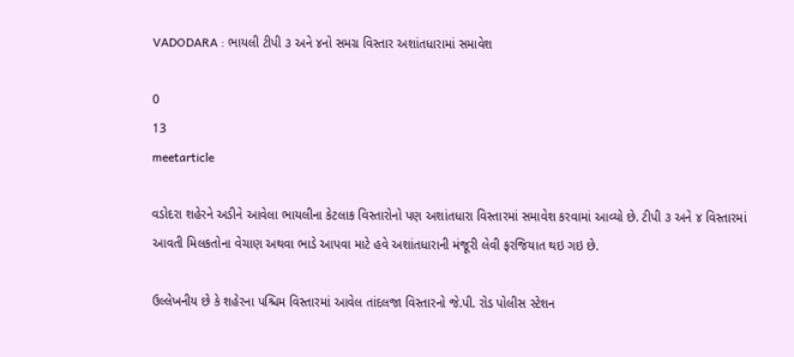VADODARA : ભાયલી ટીપી ૩ અને ૪નો સમગ્ર વિસ્તાર અશાંતધારામાં સમાવેશ

0
13
meetarticle

વડોદરા શહેરને અડીને આવેલા ભાયલીના કેટલાક વિસ્તારોનો પણ અશાંતધારા વિસ્તારમાં સમાવેશ કરવામાં આવ્યો છે. ટીપી ૩ અને ૪ વિસ્તારમાં આવતી મિલકતોના વેચાણ અથવા ભાડે આપવા માટે હવે અશાંતધારાની મંજૂરી લેવી ફરજિયાત થઇ ગઇ છે.

ઉલ્લેખનીય છે કે શહેરના પશ્ચિમ વિસ્તારમાં આવેલ તાંદલજા વિસ્તારનો જે.પી. રોડ પોલીસ સ્ટેશન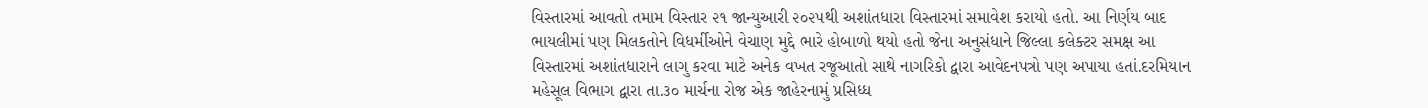વિસ્તારમાં આવતો તમામ વિસ્તાર ૨૧ જાન્યુઆરી ૨૦૨૫થી અશાંતધારા વિસ્તારમાં સમાવેશ કરાયો હતો. આ નિર્ણય બાદ ભાયલીમાં પણ મિલકતોને વિધર્મીઓને વેચાણ મુદ્દે ભારે હોબાળો થયો હતો જેના અનુસંધાને જિલ્લા કલેક્ટર સમક્ષ આ વિસ્તારમાં અશાંતધારાને લાગુ કરવા માટે અનેક વખત રજૂઆતો સાથે નાગરિકો દ્વારા આવેદનપત્રો પણ અપાયા હતાં.દરમિયાન મહેસૂલ વિભાગ દ્વારા તા.૩૦ માર્ચના રોજ એક જાહેરનામું પ્રસિધ્ધ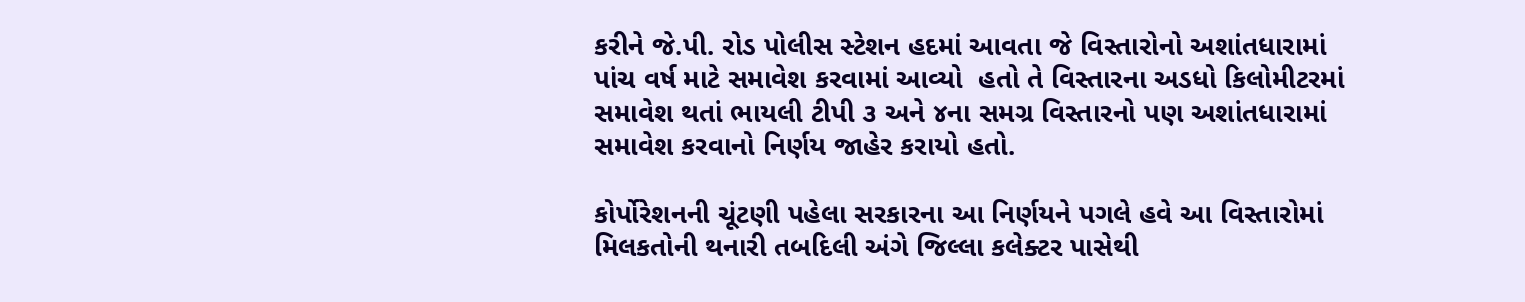કરીને જે.પી. રોડ પોલીસ સ્ટેશન હદમાં આવતા જે વિસ્તારોનો અશાંતધારામાં પાંચ વર્ષ માટે સમાવેશ કરવામાં આવ્યો  હતો તે વિસ્તારના અડધો કિલોમીટરમાં સમાવેશ થતાં ભાયલી ટીપી ૩ અને ૪ના સમગ્ર વિસ્તારનો પણ અશાંતધારામાં સમાવેશ કરવાનો નિર્ણય જાહેર કરાયો હતો.

કોર્પોરેશનની ચૂંટણી પહેલા સરકારના આ નિર્ણયને પગલે હવે આ વિસ્તારોમાં મિલકતોની થનારી તબદિલી અંગે જિલ્લા કલેક્ટર પાસેથી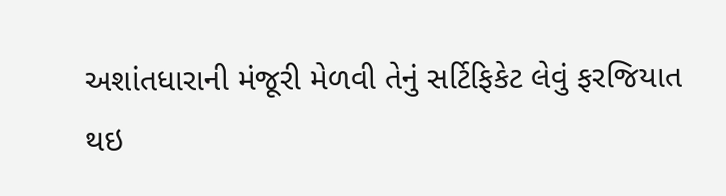અશાંતધારાની મંજૂરી મેળવી તેનું સર્ટિફિકેટ લેવું ફરજિયાત થઇ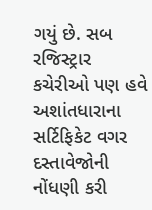ગયું છે. સબ રજિસ્ટ્રાર કચેરીઓ પણ હવે અશાંતધારાના સર્ટિફિકેટ વગર દસ્તાવેજોની નોંધણી કરી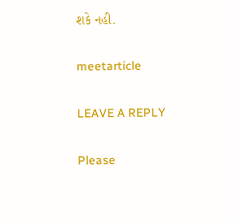શકે નહી.

meetarticle

LEAVE A REPLY

Please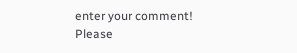enter your comment!
Please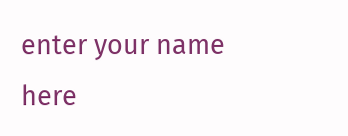enter your name here